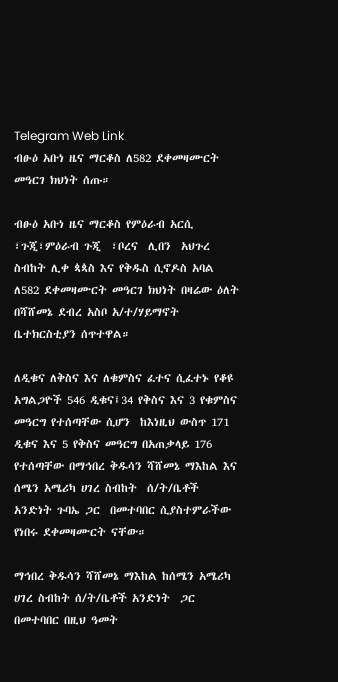Telegram Web Link
ብፁዕ አቡነ ዜና ማርቆስ ለ582 ደቀመዛሙርት መዓርገ ክህነት ሰጡ።

ብፁዕ አቡነ ዜና ማርቆስ የምዕራብ አርሲ ፣ጉጂ፣ምዕራብ ጉጂ  ፣ቦረና  ሊበን  አህጉረ ስብከት ሊቀ ጳጳስ እና የቅዱስ ሲኖዶስ አባል ለ582 ደቀመዛሙርት መዓርገ ክህነት በዛሬው ዕለት በሻሸመኔ ደብረ አስቦ አ/ተ/ሃይማኖት ቤተክርስቲያን ሰጥተዋል።

ለዲቁና ለቅስና እና ለቁምስና ፈተና ሲፈተኑ የቆዩ አግልጋዮች 546 ዲቁና፤34 የቅስና እና 3 የቁምስና መዓርግ የተሰጣቸው ሲሆን  ከእነዚህ ውስጥ 171 ዲቁና እና 5 የቅስና መዓርግ በአጠቃላይ 176 የተሰጣቸው በማኅበረ ቅዱሳን ሻሸመኔ ማእከል እና ሰሜን አሜሪካ ሀገረ ስብከት  ሰ/ት/ቤቶች አንድነት ጉባኤ ጋር  በመተባበር ሲያስተምራችው የነበሩ ደቀመዛሙርት ናቸው።

ማኅበረ ቅዱሳን ሻሸመኔ ማእከል ከሰሜን አሜሪካ ሀገረ ስብከት ሰ/ት/ቤቶች አንድነት  ጋር በመተባበር በዚህ ዓመት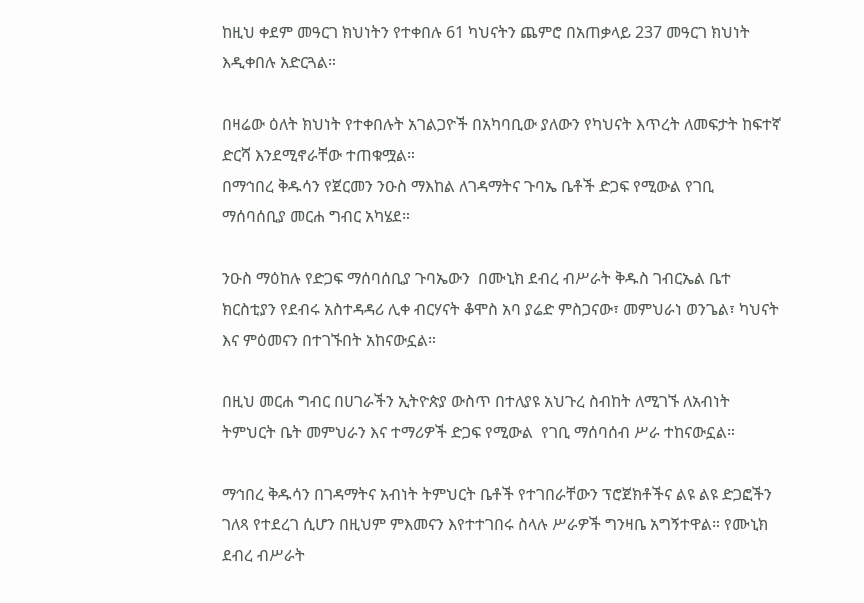ከዚህ ቀደም መዓርገ ክህነትን የተቀበሉ 61 ካህናትን ጨምሮ በአጠቃላይ 237 መዓርገ ክህነት እዲቀበሉ አድርጓል።

በዛሬው ዕለት ክህነት የተቀበሉት አገልጋዮች በአካባቢው ያለውን የካህናት እጥረት ለመፍታት ከፍተኛ ድርሻ እንደሚኖራቸው ተጠቁሟል።
በማኅበረ ቅዱሳን የጀርመን ንዑስ ማእከል ለገዳማትና ጉባኤ ቤቶች ድጋፍ የሚውል የገቢ ማሰባሰቢያ መርሐ ግብር አካሄደ።

ንዑስ ማዕከሉ የድጋፍ ማሰባሰቢያ ጉባኤውን  በሙኒክ ደብረ ብሥራት ቅዱስ ገብርኤል ቤተ ክርስቲያን የደብሩ አስተዳዳሪ ሊቀ ብርሃናት ቆሞስ አባ ያሬድ ምስጋናው፣ መምህራነ ወንጌል፣ ካህናት እና ምዕመናን በተገኙበት አከናውኗል።

በዚህ መርሐ ግብር በሀገራችን ኢትዮጵያ ውስጥ በተለያዩ አህጉረ ስብከት ለሚገኙ ለአብነት ትምህርት ቤት መምህራን እና ተማሪዎች ድጋፍ የሚውል  የገቢ ማሰባሰብ ሥራ ተከናውኗል።

ማኅበረ ቅዱሳን በገዳማትና አብነት ትምህርት ቤቶች የተገበራቸውን ፕሮጀክቶችና ልዩ ልዩ ድጋፎችን ገለጻ የተደረገ ሲሆን በዚህም ምእመናን እየተተገበሩ ስላሉ ሥራዎች ግንዛቤ አግኝተዋል። የሙኒክ ደብረ ብሥራት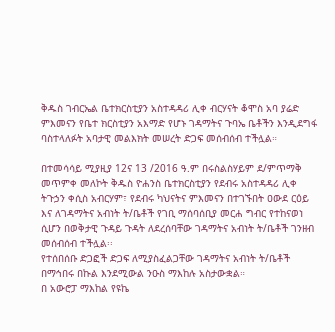ቅዱስ ገብርኤል ቤተክርስቲያን አስተዳዳሪ ሊቀ ብርሃናት ቆሞስ አባ ያሬድ ምእመናን የቤተ ክርስቲያን አእማድ የሆኑ ገዳማትና ጉባኤ ቤቶችን እንዲደግፋ ባስተላለፉት አባታዊ መልእክት መሠረት ድጋፍ መሰብሰብ ተችሏል።

በተመሳሳይ ሚያዚያ 12ና 13 /2016 ዓ.ም በሩስልስሃይም ደ/ምጥማቅ መጥምቀ መለኮት ቅዱስ ዮሐንስ ቤተክርስቲያን የደብሩ አስተዳዳሪ ሊቀ ትጉኃን ቀሲስ አብርሃም፣ የደብሩ ካህናትና ምእመናን በተገኙበት ዐውደ ርዕይ እና ለገዳማትና አብነት ት/ቤቶች የገቢ ማሰባሰቢያ መርሐ ግብር የተከናወነ ሲሆን በወቅታዊ ጉዳይ ጉዳት ለደረሰባቸው ገዳማትና አብነት ት/ቤቶች ገንዘብ መሰብሰብ ተችሏል፡፡
የተሰበሰቡ ድጋፎች ድጋፍ ለሚያስፈልጋቸው ገዳማትና አብነት ት/ቤቶች በማኅበሩ በኩል እንደሚውል ንዑስ ማእከሉ አስታውቋል።
በ አውሮፓ ማእከል የዩኬ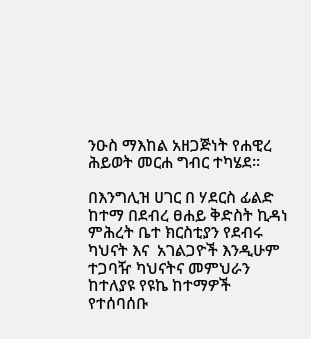ንዑስ ማእከል አዘጋጅነት የሐዊረ ሕይወት መርሐ ግብር ተካሄደ፡፡

በእንግሊዝ ሀገር በ ሃደርስ ፊልድ ከተማ በደብረ ፀሐይ ቅድስት ኪዳነ ምሕረት ቤተ ክርስቲያን የደብሩ ካህናት እና  አገልጋዮች እንዲሁም ተጋባዥ ካህናትና መምህራን  ከተለያዩ የዩኬ ከተማዎች የተሰባሰቡ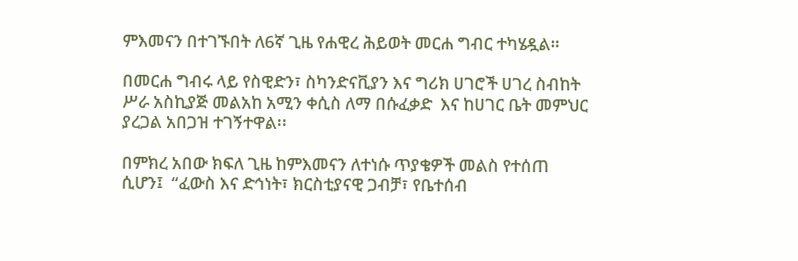ምእመናን በተገኙበት ለ6ኛ ጊዜ የሐዊረ ሕይወት መርሐ ግብር ተካሄዷል።

በመርሐ ግብሩ ላይ የስዊድን፣ ስካንድናቪያን እና ግሪክ ሀገሮች ሀገረ ስብከት ሥራ አስኪያጅ መልአከ አሚን ቀሲስ ለማ በሱፈቃድ  እና ከሀገር ቤት መምህር ያረጋል አበጋዝ ተገኝተዋል፡፡

በምክረ አበው ክፍለ ጊዜ ከምእመናን ለተነሱ ጥያቄዎች መልስ የተሰጠ ሲሆን፤  “ፈውስ እና ድኅነት፣ ክርስቲያናዊ ጋብቻ፣ የቤተሰብ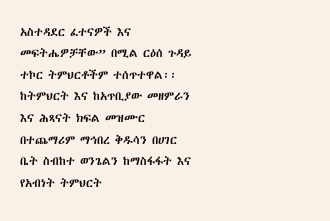አስተዳደር ፈተናዎች እና መፍትሔዎቻቸው” በሚል ርዕሰ ጉዳይ ተኮር ትምህርቶችም ተሰጥተዋል፡፡ ከትምህርት እና ከአጥቢያው መዘምራን እና ሕጻናት ክፍል መዝሙር በተጨማሪም ማኅበረ ቅዱሳን በሀገር ቤት ስብከተ ወንጌልን ከማስፋፋት እና የአብነት ትምህርት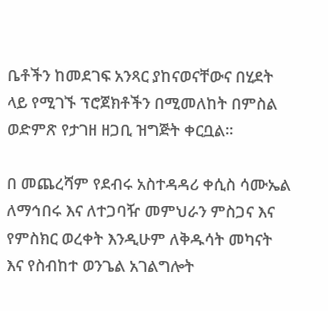ቤቶችን ከመደገፍ አንጻር ያከናወናቸውና በሂደት ላይ የሚገኙ ፕሮጀክቶችን በሚመለከት በምስል ወድምጽ የታገዘ ዘጋቢ ዝግጅት ቀርቧል፡፡

በ መጨረሻም የደብሩ አስተዳዳሪ ቀሲስ ሳሙኤል ለማኅበሩ እና ለተጋባዥ መምህራን ምስጋና እና የምስክር ወረቀት እንዲሁም ለቅዱሳት መካናት እና የስብከተ ወንጌል አገልግሎት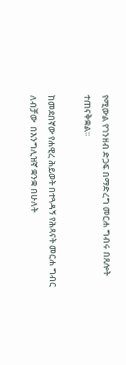የሚውል የገንዘብ ድጋፍ በማድረግ መርሐ ግብሩ በጸሎት  ተጠናቅቋል፡፡

ከመደበኛው የሐዊረ ሕይወት በተጓዳኝ የሕጻናት መርሐ ግብር ለብቻው  በእንግሊዝኛ ቋንቋ በሁለት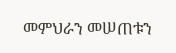መምህራን መሠጠቱን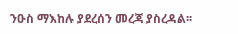ንዑስ ማእከሉ ያደረሰን መረጃ ያስረዳል፡፡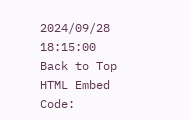2024/09/28 18:15:00
Back to Top
HTML Embed Code: